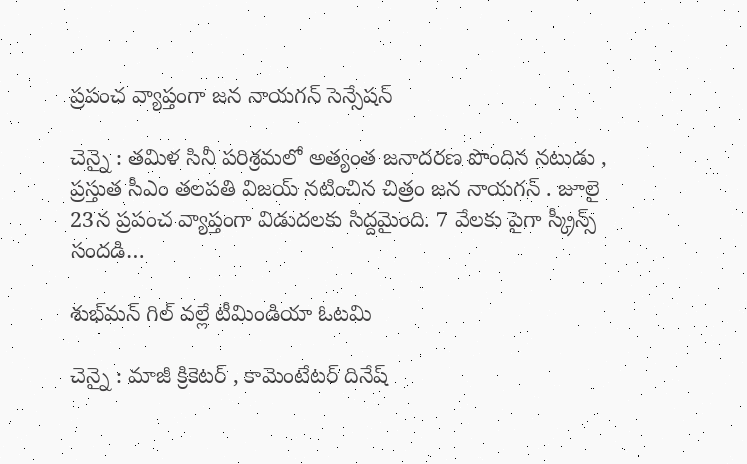ప్ర‌పంచ వ్యాప్తంగా జ‌న నాయ‌గ‌న్ సెన్సేష‌న్

చెన్నై : త‌మిళ సినీ ప‌రిశ్ర‌మ‌లో అత్యంత జ‌నాద‌ర‌ణ పొందిన న‌టుడు , ప్ర‌స్తుత సీఎం త‌ల‌ప‌తి విజ‌య్ న‌టించిన చిత్రం జ‌న నాయ‌గ‌న్ . జూలై 23న ప్ర‌పంచ వ్యాప్తంగా విడుద‌ల‌కు సిద్ద‌మైంది. 7 వేల‌కు పైగా స్క్రీన్స్ సంద‌డి…

శుభ్‌మన్ గిల్ వ‌ల్లే టీమిండియా ఓట‌మి

చెన్నై : మాజీ క్రికెట‌ర్ , కామెంటేట‌ర్ దినేష్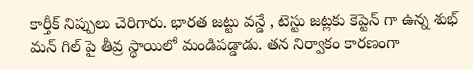కార్తీక్ నిప్పులు చెరిగారు. భార‌త జ‌ట్టు వ‌న్డే , టెస్టు జ‌ట్లకు కెప్టెన్ గా ఉన్న శుభ్ మ‌న్ గిల్ పై తీవ్ర స్థాయిలో మండిప‌డ్డాడు. త‌న నిర్వాకం కార‌ణంగా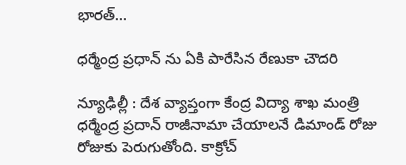భార‌త్…

ధ‌ర్మేంద్ర ప్ర‌ధాన్ ను ఏకి పారేసిన రేణుకా చౌద‌రి

న్యూఢిల్లీ : దేశ వ్యాప్తంగా కేంద్ర విద్యా శాఖ మంత్రి ధ‌ర్మేంద్ర ప్ర‌దాన్ రాజీనామా చేయాల‌నే డిమాండ్ రోజు రోజుకు పెరుగుతోంది. కాక్రోచ్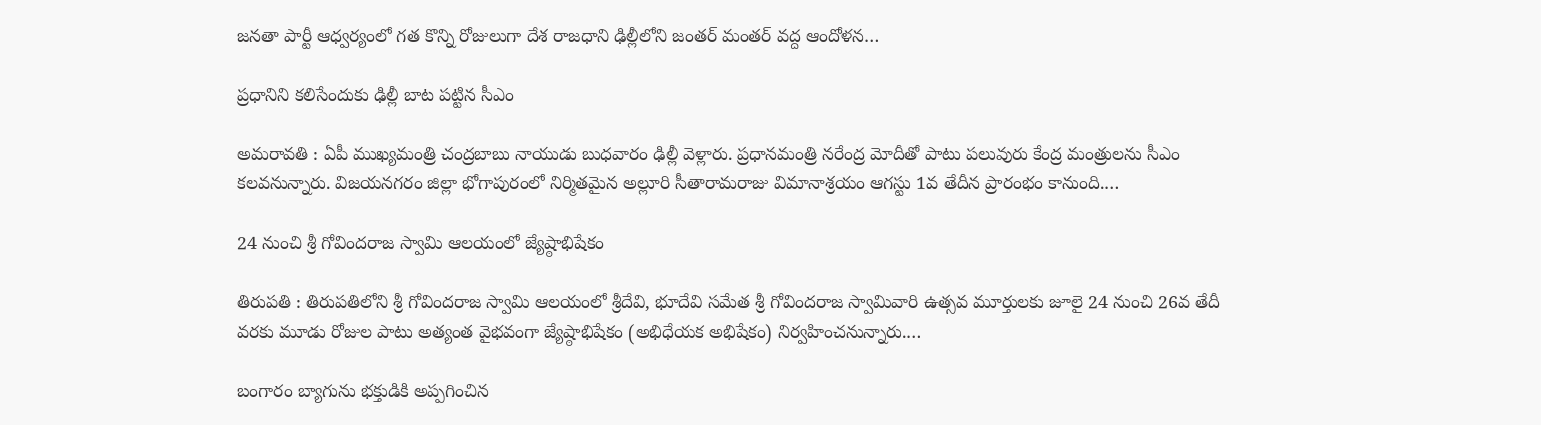జ‌న‌తా పార్టీ ఆధ్వ‌ర్యంలో గ‌త కొన్ని రోజులుగా దేశ రాజ‌ధాని ఢిల్లీలోని జంత‌ర్ మంత‌ర్ వ‌ద్ద ఆందోళ‌న…

ప్ర‌ధానిని క‌లిసేందుకు ఢిల్లీ బాట ప‌ట్టిన సీఎం

అమరావతి : ఏపీ ముఖ్యమంత్రి చంద్రబాబు నాయుడు బుధవారం ఢిల్లీ వెళ్లారు. ప్రధానమంత్రి నరేంద్ర మోదీతో పాటు పలువురు కేంద్ర మంత్రులను సీఎం కలవనున్నారు. విజయనగరం జిల్లా భోగాపురంలో నిర్మితమైన అల్లూరి సీతారామరాజు విమానాశ్రయం ఆగస్టు 1వ తేదీన ప్రారంభం కానుంది.…

24 నుంచి శ్రీ గోవిందరాజ స్వామి ఆలయంలో జ్యేష్ఠాభిషేకం

తిరుపతి : తిరుపతిలోని శ్రీ గోవిందరాజ స్వామి ఆలయంలో శ్రీదేవి, భూదేవి సమేత శ్రీ గోవిందరాజ స్వామివారి ఉత్సవ మూర్తులకు జూలై 24 నుంచి 26వ తేదీ వరకు మూడు రోజుల పాటు అత్యంత వైభవంగా జ్యేష్ఠాభిషేకం (అభిధేయక అభిషేకం) నిర్వహించనున్నారు.…

బంగారం బ్యాగును భ‌క్తుడికి అప్ప‌గించిన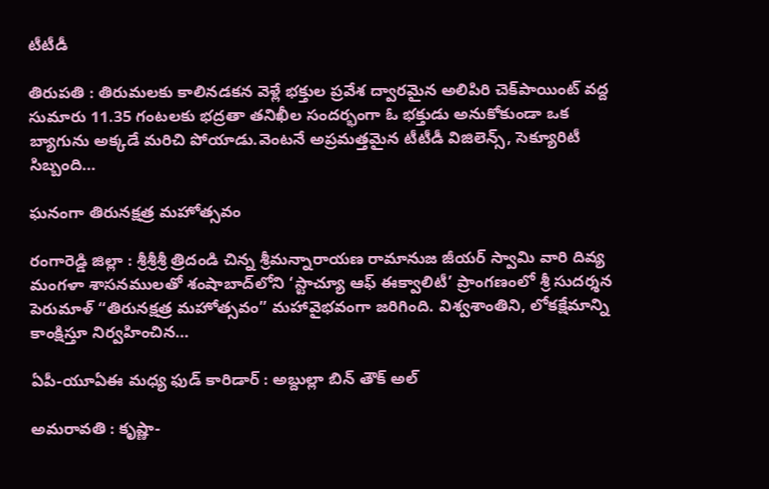టీటీడీ

తిరుప‌తి : తిరుమలకు కాలినడకన వెళ్లే భక్తుల ప్రవేశ ద్వారమైన అలిపిరి చెక్‌పాయింట్ వద్ద సుమారు 11.35 గంటలకు భద్రతా తనిఖీల సందర్భంగా ఓ భక్తుడు అనుకోకుండా ఒక బ్యాగును అక్కడే మరిచి పోయాడు.వెంటనే అప్రమత్తమైన టీటీడీ విజిలెన్స్, సెక్యూరిటీ సిబ్బంది…

ఘ‌నంగా తిరునక్షత్ర మహోత్సవం

రంగారెడ్డి జిల్లా : శ్రీశ్రీశ్రీ త్రిదండి చిన్న శ్రీమన్నారాయణ రామానుజ జీయర్ స్వామి వారి దివ్య మంగళా శాసనములతో శంషాబాద్‌లోని ‘స్టాచ్యూ ఆఫ్ ఈక్వాలిటీ’ ప్రాంగణంలో శ్రీ సుదర్శన పెరుమాళ్ “తిరునక్షత్ర మహోత్సవం” మహావైభవంగా జరిగింది. విశ్వశాంతిని, లోకక్షేమాన్ని కాంక్షిస్తూ నిర్వహించిన…

ఏపీ-యూఏఈ మధ్య ఫుడ్ కారిడార్ : అబ్దుల్లా బిన్ తౌక్ అల్

అమ‌రావ‌తి : కృష్ణా-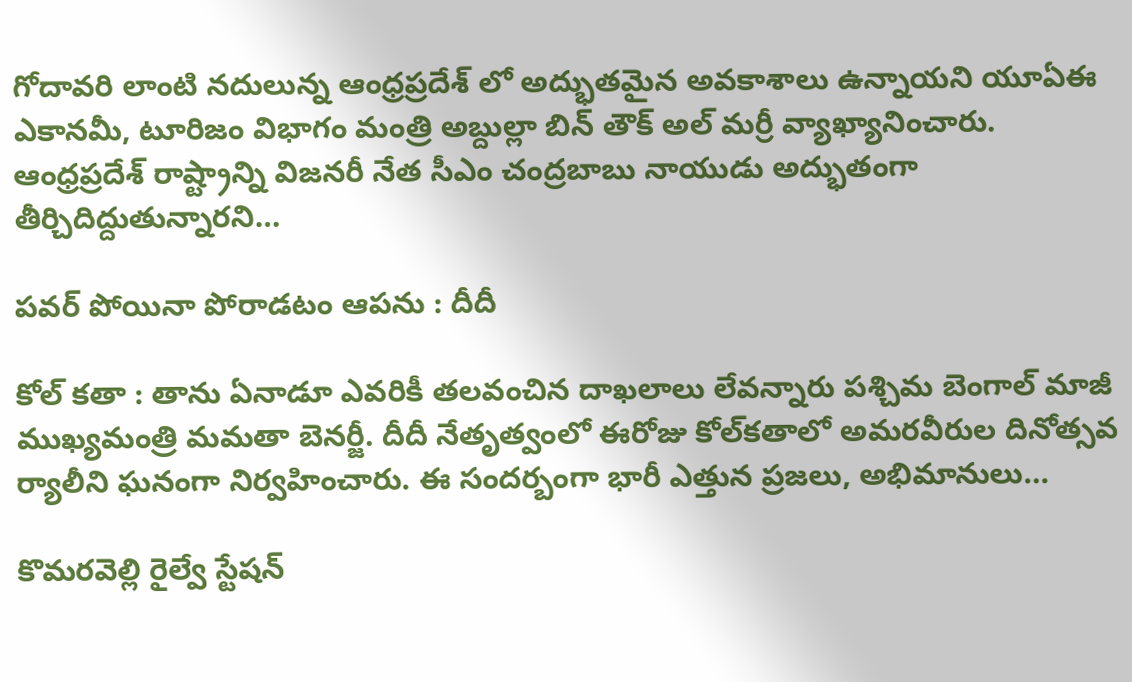గోదావరి లాంటి నదులున్న ఆంధ్రప్రదేశ్ లో అద్భుతమైన అవకాశాలు ఉన్నాయని యూఏఈ ఎకానమీ, టూరిజం విభాగం మంత్రి అబ్దుల్లా బిన్ తౌక్ అల్ మర్రీ వ్యాఖ్యానించారు. ఆంధ్రప్రదేశ్ రాష్ట్రాన్ని విజనరీ నేత సీఎం చంద్రబాబు నాయుడు అద్భుతంగా తీర్చిదిద్దుతున్నారని…

ప‌వ‌ర్ పోయినా పోరాడ‌టం ఆప‌ను : దీదీ

కోల్ క‌తా : తాను ఏనాడూ ఎవ‌రికీ త‌ల‌వంచిన దాఖ‌లాలు లేవ‌న్నారు ప‌శ్చిమ బెంగాల్ మాజీ ముఖ్య‌మంత్రి మ‌మ‌తా బెన‌ర్జీ. దీదీ నేతృత్వంలో ఈరోజు కోల్‌కతాలో అమరవీరుల దినోత్సవ ర్యాలీని ఘ‌నంగా నిర్వ‌హించారు. ఈ సంద‌ర్బంగా భారీ ఎత్తున ప్ర‌జ‌లు, అభిమానులు…

కొమరవెల్లి రైల్వే స్టేషన్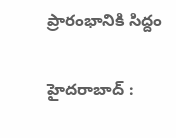ప్రారంభానికి సిద్దం

హైద‌రాబాద్ :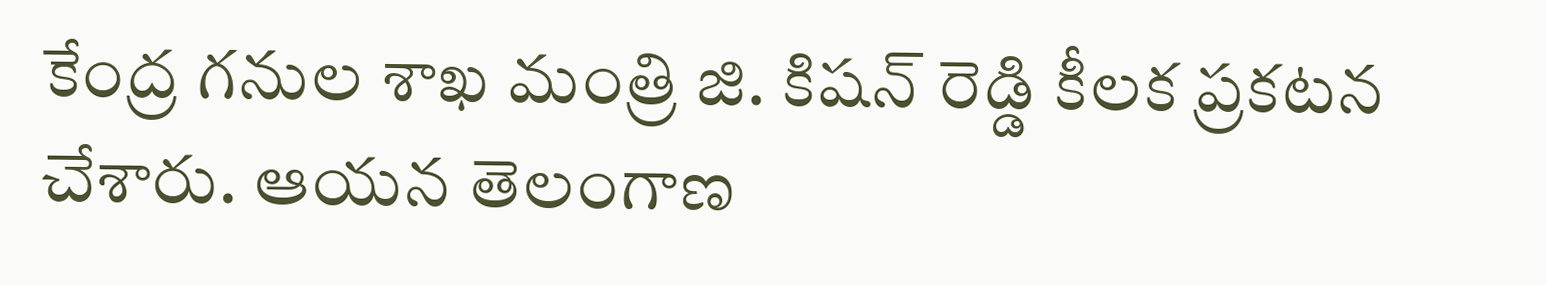కేంద్ర గ‌నుల శాఖ మంత్రి జి. కిష‌న్ రెడ్డి కీల‌క ప్ర‌క‌ట‌న చేశారు. ఆయ‌న తెలంగాణ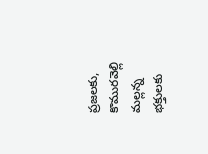ప్ర‌జ‌ల‌కు, కొముర‌వెల్లి మ‌ల్ల‌న్న భ‌క్తుల‌కు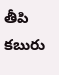తీపి క‌బురు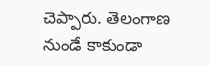చెప్పారు. తెలంగాణ నుండే కాకుండా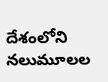దేశంలోని నలుమూలల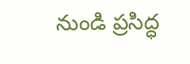నుండి ప్రసిద్ధ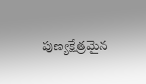పుణ్యక్షేత్రమైన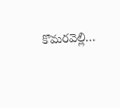కొమరవెల్లి…